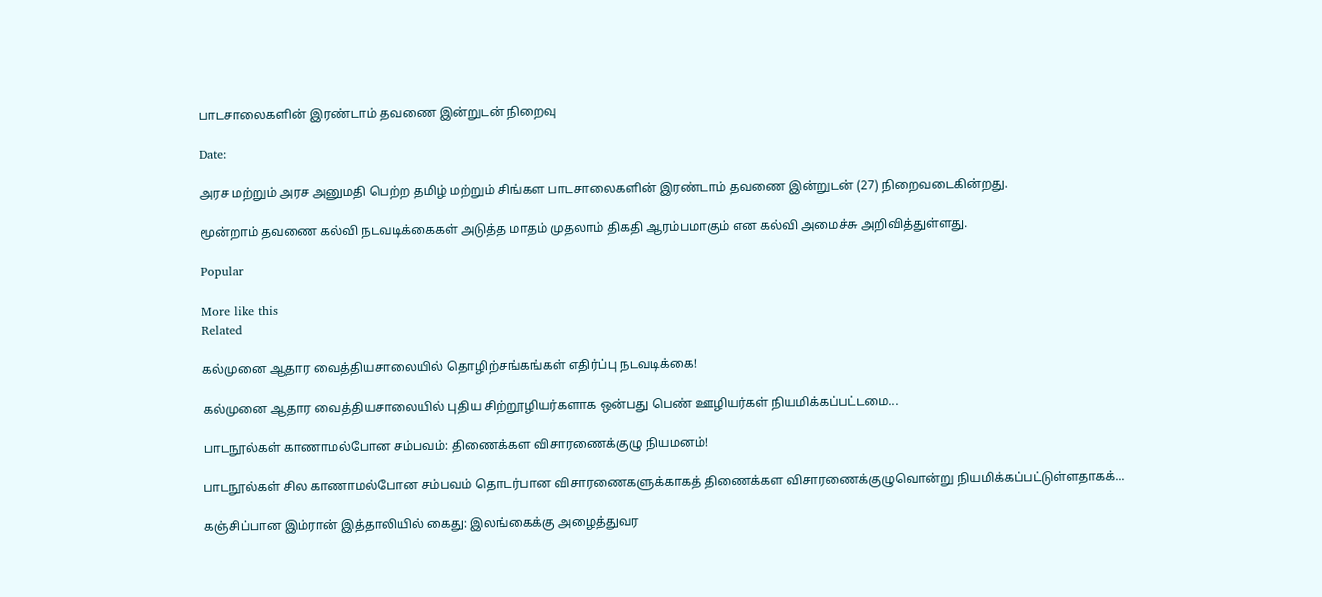பாடசாலைகளின் இரண்டாம் தவணை இன்றுடன் நிறைவு

Date:

அரச மற்றும் அரச அனுமதி பெற்ற தமிழ் மற்றும் சிங்கள பாடசாலைகளின் இரண்டாம் தவணை இன்றுடன் (27) நிறைவடைகின்றது.

மூன்றாம் தவணை கல்வி நடவடிக்கைகள் அடுத்த மாதம் முதலாம் திகதி ஆரம்பமாகும் என கல்வி அமைச்சு அறிவித்துள்ளது.

Popular

More like this
Related

கல்முனை ஆதார வைத்தியசாலையில் தொழிற்சங்கங்கள் எதிர்ப்பு நடவடிக்கை!

கல்முனை ஆதார வைத்தியசாலையில் புதிய சிற்றூழியர்களாக ஒன்பது பெண் ஊழியர்கள் நியமிக்கப்பட்டமை...

பாடநூல்கள் காணாமல்போன சம்பவம்: திணைக்கள விசாரணைக்குழு நியமனம்!

பாடநூல்கள் சில காணாமல்போன சம்பவம் தொடர்பான விசாரணைகளுக்காகத் திணைக்கள விசாரணைக்குழுவொன்று நியமிக்கப்பட்டுள்ளதாகக்...

கஞ்சிப்பான இம்ரான் இத்தாலியில் கைது: இலங்கைக்கு அழைத்துவர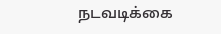நடவடிக்கை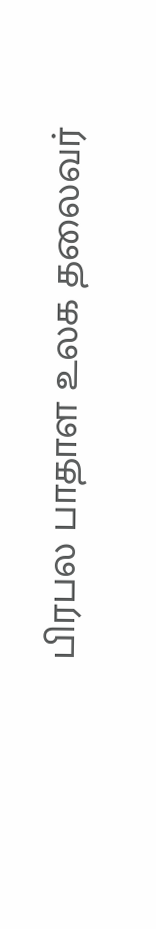பிரபல பாதாள உலக தலைவர்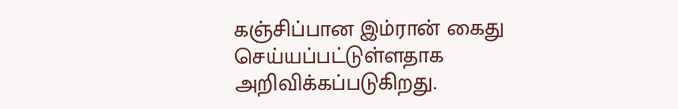கஞ்சிப்பான இம்ரான் கைது செய்யப்பட்டுள்ளதாக அறிவிக்கப்படுகிறது.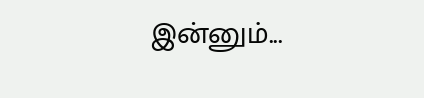இன்னும்...